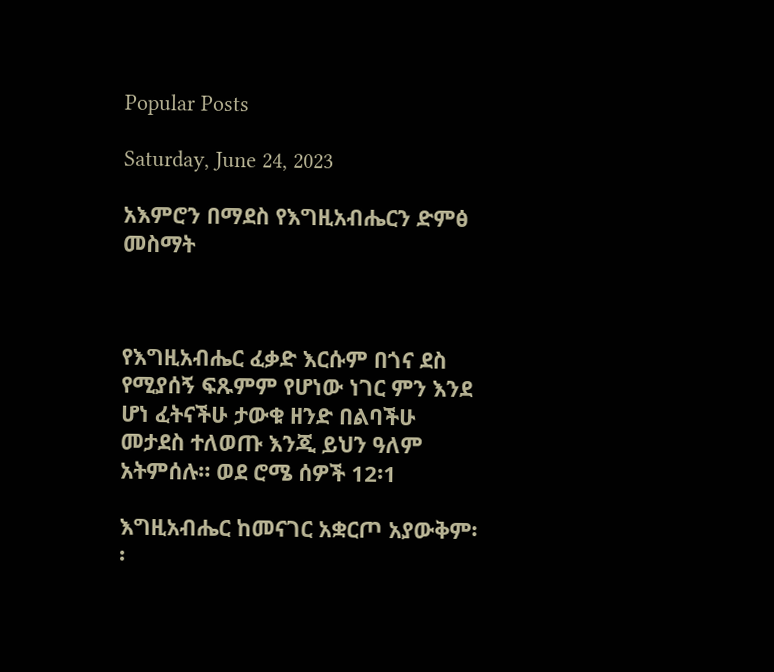Popular Posts

Saturday, June 24, 2023

አእምሮን በማደስ የእግዚአብሔርን ድምፅ መስማት



የእግዚአብሔር ፈቃድ እርሱም በጎና ደስ የሚያሰኝ ፍጹምም የሆነው ነገር ምን እንደ ሆነ ፈትናችሁ ታውቁ ዘንድ በልባችሁ መታደስ ተለወጡ እንጂ ይህን ዓለም አትምሰሉ። ወደ ሮሜ ሰዎች 12፡1

እግዚአብሔር ከመናገር አቋርጦ አያውቅም፡፡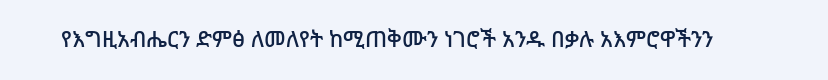የእግዚአብሔርን ድምፅ ለመለየት ከሚጠቅሙን ነገሮች አንዱ በቃሉ አእምሮዋችንን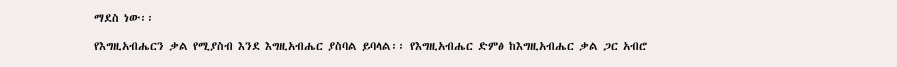ማደስ ነው፡፡

የእግዚአብሔርን ቃል የሚያስብ እንደ እግዚአብሔር ያስባል ይባላል፡፡ የእግዚአብሔር ድምፅ ከእግዚአብሔር ቃል ጋር አብሮ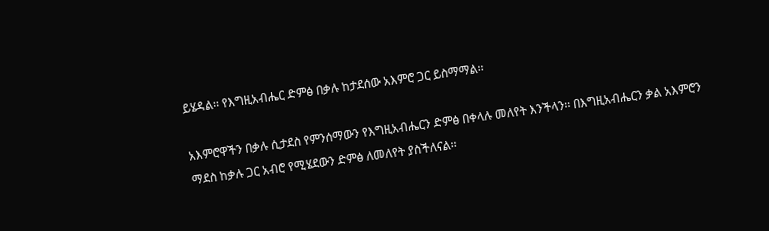ይሄዳል፡፡ የእግዚአብሔር ድምፅ በቃሉ ከታደሰው አእምሮ ጋር ይስማማል፡፡

አእምሮዋችን በቃሉ ሲታደስ የምንሰማውን የእግዚአብሔርን ድምፅ በቀላሉ መለየት እንችላን፡፡ በእግዚአብሔርን ቃል አእምሮን ማደስ ከቃሉ ጋር አብሮ የሚሄደውን ድምፅ ለመለየት ያስችለናል፡፡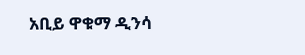አቢይ ዋቁማ ዲንሳ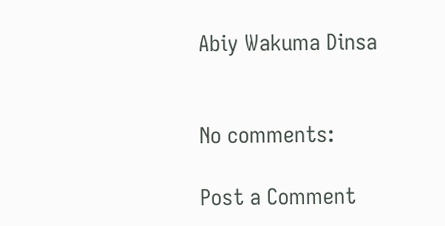Abiy Wakuma Dinsa


No comments:

Post a Comment